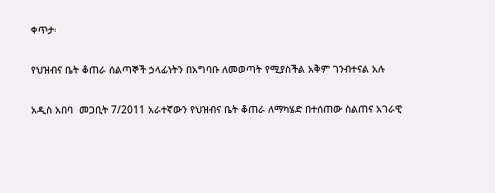ቀጥታ፡

የህዝብና ቤት ቆጠራ ሰልጣኞች ኃላፊነትን በአግባቡ ለመወጣት የሚያስችል አቅም ገንብተናል አሉ

አዲስ አበባ  መጋቢት 7/2011 አራተኛውን የህዝብና ቤት ቆጠራ ለማካሄድ በተሰጠው ስልጠና አገራዊ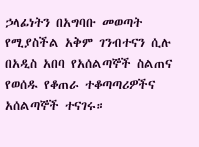ኃላፊነትን በአግባቡ መወጣት የሚያስችል አቅም ገንብተናን ሲሉ በአዲስ አበባ የአሰልጣኞች ስልጠና የወሰዱ የቆጠራ ተቆጣጣሪዎችና አሰልጣኞች ተናገሩ።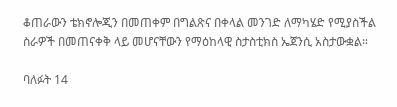ቆጠራውን ቴክኖሎጂን በመጠቀም በግልጽና በቀላል መንገድ ለማካሄድ የሚያስችል ስራዎች በመጠናቀቅ ላይ መሆናቸውን የማዕከላዊ ስታስቲክስ ኤጀንሲ አስታውቋል።

ባለፉት 14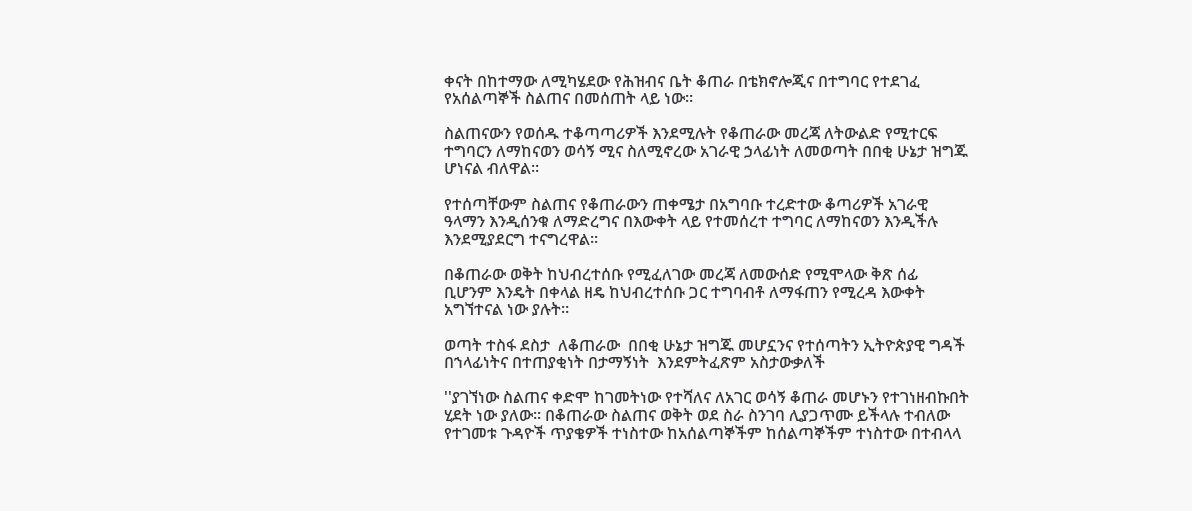ቀናት በከተማው ለሚካሄደው የሕዝብና ቤት ቆጠራ በቴክኖሎጂና በተግባር የተደገፈ የአሰልጣኞች ስልጠና በመሰጠት ላይ ነው።

ስልጠናውን የወሰዱ ተቆጣጣሪዎች እንደሚሉት የቆጠራው መረጃ ለትውልድ የሚተርፍ ተግባርን ለማከናወን ወሳኝ ሚና ስለሚኖረው አገራዊ ኃላፊነት ለመወጣት በበቂ ሁኔታ ዝግጁ ሆነናል ብለዋል።

የተሰጣቸውም ስልጠና የቆጠራውን ጠቀሜታ በአግባቡ ተረድተው ቆጣሪዎች አገራዊ ዓላማን እንዲሰንቁ ለማድረግና በእውቀት ላይ የተመሰረተ ተግባር ለማከናወን እንዲችሉ እንደሚያደርግ ተናግረዋል።

በቆጠራው ወቅት ከህብረተሰቡ የሚፈለገው መረጃ ለመውሰድ የሚሞላው ቅጽ ሰፊ ቢሆንም እንዴት በቀላል ዘዴ ከህብረተሰቡ ጋር ተግባብቶ ለማፋጠን የሚረዳ እውቀት አግኘተናል ነው ያሉት።

ወጣት ተስፋ ደስታ  ለቆጠራው  በበቂ ሁኔታ ዝግጁ መሆኗንና የተሰጣትን ኢትዮጵያዊ ግዳች በኀላፊነትና በተጠያቂነት በታማኝነት  እንደምትፈጽም አስታውቃለች

''ያገኘነው ስልጠና ቀድሞ ከገመትነው የተሻለና ለአገር ወሳኝ ቆጠራ መሆኑን የተገነዘብኩበት ሂደት ነው ያለው። በቆጠራው ስልጠና ወቅት ወደ ስራ ስንገባ ሊያጋጥሙ ይችላሉ ተብለው የተገመቱ ጉዳዮች ጥያቄዎች ተነስተው ከአሰልጣኞችም ከሰልጣኞችም ተነስተው በተብላላ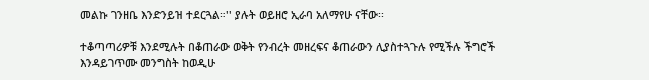መልኩ ገንዘቤ እንድንይዝ ተደርጓል።'' ያሉት ወይዘሮ ኢራባ አለማየሁ ናቸው፡፡

ተቆጣጣሪዎቹ እንደሚሉት በቆጠራው ወቅት የንብረት መዘረፍና ቆጠራውን ሊያስተጓጉሉ የሚችሉ ችግሮች እንዳይገጥሙ መንግስት ከወዲሁ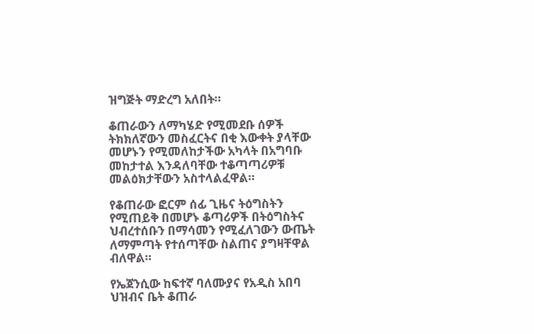ዝግጅት ማድረግ አለበት።

ቆጠራውን ለማካሄድ የሚመደቡ ሰዎች ትክክለኛውን መስፈርትና በቂ እውቀት ያላቸው መሆኑን የሚመለከታችው አካላት በአግባቡ መከታተል እንዳለባቸው ተቆጣጣሪዎቹ መልዕክታቸውን አስተላልፈዋል።

የቆጠራው ፎርም ሰፊ ጊዜና ትዕግስትን የሚጠይቅ በመሆኑ ቆጣሪዎች በትዕግስትና ህብረተሰቡን በማሳመን የሚፈለገውን ውጤት ለማምጣት የተሰጣቸው ስልጠና ያግዛቸዋል ብለዋል።

የኤጀንሲው ከፍተኛ ባለሙያና የአዲስ አበባ ህዝብና ቤት ቆጠራ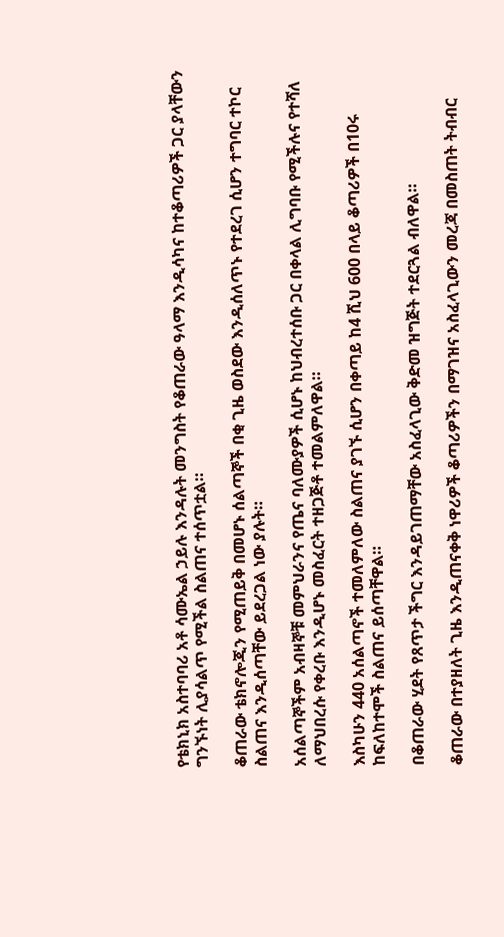የቴክኒክ አስተባባሪ አቶ ሳሙኤል ኃይሉ እንዳሉት መንግስት የቆጠራው ዓላማ እንዲሳካና ከተቆጣሪዎች ጋር ያላቸውን ግንኙነት ሊያሳልጥ የሚችል ስልጠና ተሰጥቷል።

ቆጠራው ቴክኖሎጂን የሚጠይቅ በመሆኑ ሰልጣኞች በቂ ጊዜ ወስደው እንዲሰለጥኑ የተደረገ ሲሆን ተግባር ተኮር ስልጠና እንዲሰጣቸው ይደረጋል ነው ያሉት።

አሰልጣኞችም አብዛኞቹ መምህራንና የጤና ባለሙያዎች ሲሆኑ ከህብረተሰቡ ጋር በቀላል ሊግባቡ የሚችሉና የተሻለ ለማህበረሱ የቀረቡ እንዲሆኑ መስፈርት ተዘጋጅቶ ተመልምለዋል።

እስካሁን 440 አሰልጣኖች ተመለምለው ስልጠና ያገኙ ሲሆን በቀጣይ ከ4 ሺህ 600 በላይ ቆጣሪዎች በ10ሩ ከፍለከተሞች ስልጠና ይሰጣቸዋል።

በቆጠራው ሂደት የጸጥታ ችግር እንዳይገጠማቸው አስፈላጊው ቅድመ ዝግጅት ተደርጓል ብለዋል።

ቆጠራው በተያዘለት ጊዜ እንዲጠናቀቅ ነዋሪዎች ቆጣሪዎችን በማገዝና አስፈላጊውን መረጃ በመስጠት ትብብር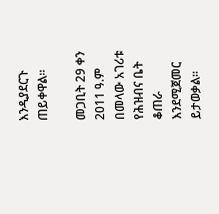እንዲያደርጉ ጠይቀዋል።

መጋቢት 29 ቀን 2011 ዓ.ም በመላው አገሪቱ የሕዝብና ቤት ቆጠራ እንደሚጀመር ይታወቃል።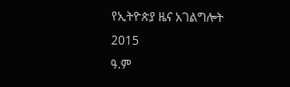የኢትዮጵያ ዜና አገልግሎት
2015
ዓ.ም